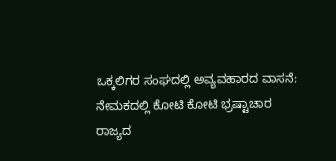ಒಕ್ಕಲಿಗರ ಸಂಘದಲ್ಲಿ ಅವ್ಯವಹಾರದ ವಾಸನೆ: ನೇಮಕದಲ್ಲಿ ಕೋಟಿ ಕೋಟಿ ಭ್ರಷ್ಟಾಚಾರ
ರಾಜ್ಯದ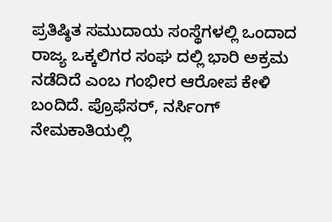ಪ್ರತಿಷ್ಠಿತ ಸಮುದಾಯ ಸಂಸ್ಥೆಗಳಲ್ಲಿ ಒಂದಾದ ರಾಜ್ಯ ಒಕ್ಕಲಿಗರ ಸಂಘ ದಲ್ಲಿ ಭಾರಿ ಅಕ್ರಮ ನಡೆದಿದೆ ಎಂಬ ಗಂಭೀರ ಆರೋಪ ಕೇಳಿ ಬಂದಿದೆ. ಪ್ರೊಫೆಸರ್, ನರ್ಸಿಂಗ್ ನೇಮಕಾತಿಯಲ್ಲಿ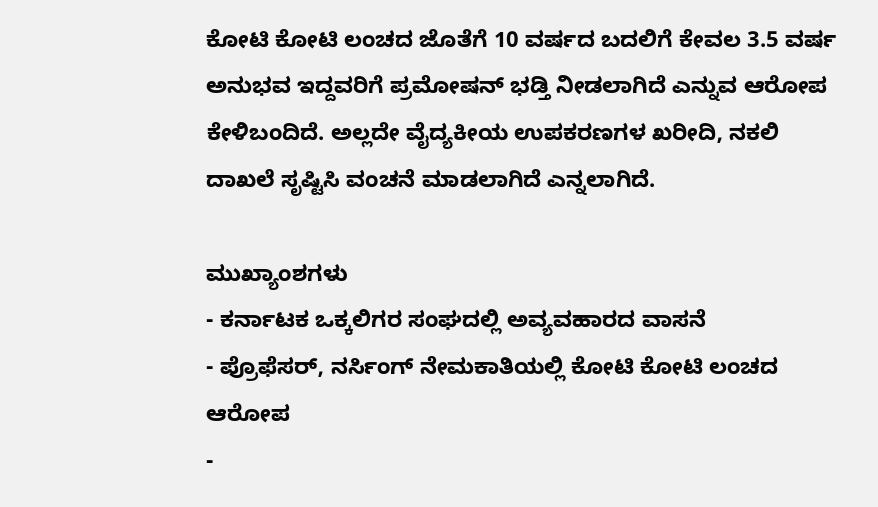ಕೋಟಿ ಕೋಟಿ ಲಂಚದ ಜೊತೆಗೆ 10 ವರ್ಷದ ಬದಲಿಗೆ ಕೇವಲ 3.5 ವರ್ಷ ಅನುಭವ ಇದ್ದವರಿಗೆ ಪ್ರಮೋಷನ್ ಭಡ್ತಿ ನೀಡಲಾಗಿದೆ ಎನ್ನುವ ಆರೋಪ ಕೇಳಿಬಂದಿದೆ. ಅಲ್ಲದೇ ವೈದ್ಯಕೀಯ ಉಪಕರಣಗಳ ಖರೀದಿ, ನಕಲಿ ದಾಖಲೆ ಸೃಷ್ಟಿಸಿ ವಂಚನೆ ಮಾಡಲಾಗಿದೆ ಎನ್ನಲಾಗಿದೆ.

ಮುಖ್ಯಾಂಶಗಳು
- ಕರ್ನಾಟಕ ಒಕ್ಕಲಿಗರ ಸಂಘದಲ್ಲಿ ಅವ್ಯವಹಾರದ ವಾಸನೆ
- ಪ್ರೊಫೆಸರ್, ನರ್ಸಿಂಗ್ ನೇಮಕಾತಿಯಲ್ಲಿ ಕೋಟಿ ಕೋಟಿ ಲಂಚದ ಆರೋಪ
-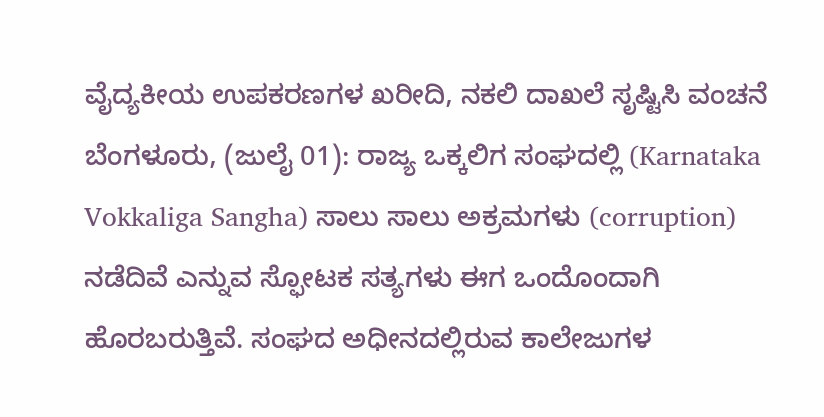ವೈದ್ಯಕೀಯ ಉಪಕರಣಗಳ ಖರೀದಿ, ನಕಲಿ ದಾಖಲೆ ಸೃಷ್ಟಿಸಿ ವಂಚನೆ
ಬೆಂಗಳೂರು, (ಜುಲೈ 01): ರಾಜ್ಯ ಒಕ್ಕಲಿಗ ಸಂಘದಲ್ಲಿ (Karnataka Vokkaliga Sangha) ಸಾಲು ಸಾಲು ಅಕ್ರಮಗಳು (corruption) ನಡೆದಿವೆ ಎನ್ನುವ ಸ್ಫೋಟಕ ಸತ್ಯಗಳು ಈಗ ಒಂದೊಂದಾಗಿ ಹೊರಬರುತ್ತಿವೆ. ಸಂಘದ ಅಧೀನದಲ್ಲಿರುವ ಕಾಲೇಜುಗಳ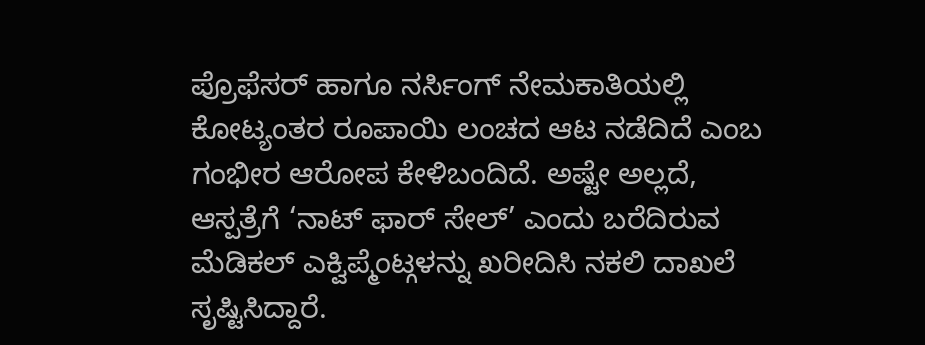ಪ್ರೊಫೆಸರ್ ಹಾಗೂ ನರ್ಸಿಂಗ್ ನೇಮಕಾತಿಯಲ್ಲಿ ಕೋಟ್ಯಂತರ ರೂಪಾಯಿ ಲಂಚದ ಆಟ ನಡೆದಿದೆ ಎಂಬ ಗಂಭೀರ ಆರೋಪ ಕೇಳಿಬಂದಿದೆ. ಅಷ್ಟೇ ಅಲ್ಲದೆ, ಆಸ್ಪತ್ರೆಗೆ ‘ನಾಟ್ ಫಾರ್ ಸೇಲ್’ ಎಂದು ಬರೆದಿರುವ ಮೆಡಿಕಲ್ ಎಕ್ವಿಪ್ಮೆಂಟ್ಗಳನ್ನು ಖರೀದಿಸಿ ನಕಲಿ ದಾಖಲೆ ಸೃಷ್ಟಿಸಿದ್ದಾರೆ.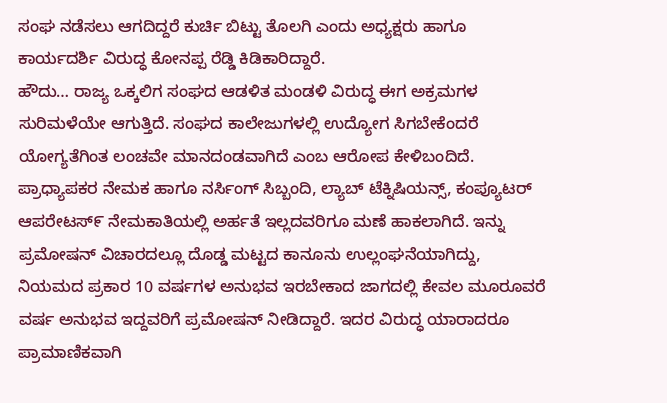ಸಂಘ ನಡೆಸಲು ಆಗದಿದ್ದರೆ ಕುರ್ಚಿ ಬಿಟ್ಟು ತೊಲಗಿ ಎಂದು ಅಧ್ಯಕ್ಷರು ಹಾಗೂ ಕಾರ್ಯದರ್ಶಿ ವಿರುದ್ಧ ಕೋನಪ್ಪ ರೆಡ್ಡಿ ಕಿಡಿಕಾರಿದ್ದಾರೆ.
ಹೌದು… ರಾಜ್ಯ ಒಕ್ಕಲಿಗ ಸಂಘದ ಆಡಳಿತ ಮಂಡಳಿ ವಿರುದ್ಧ ಈಗ ಅಕ್ರಮಗಳ ಸುರಿಮಳೆಯೇ ಆಗುತ್ತಿದೆ. ಸಂಘದ ಕಾಲೇಜುಗಳಲ್ಲಿ ಉದ್ಯೋಗ ಸಿಗಬೇಕೆಂದರೆ ಯೋಗ್ಯತೆಗಿಂತ ಲಂಚವೇ ಮಾನದಂಡವಾಗಿದೆ ಎಂಬ ಆರೋಪ ಕೇಳಿಬಂದಿದೆ. ಪ್ರಾಧ್ಯಾಪಕರ ನೇಮಕ ಹಾಗೂ ನರ್ಸಿಂಗ್ ಸಿಬ್ಬಂದಿ, ಲ್ಯಾಬ್ ಟೆಕ್ನಿಷಿಯನ್ಸ್, ಕಂಪ್ಯೂಟರ್ ಆಪರೇಟಸ್೯ ನೇಮಕಾತಿಯಲ್ಲಿ ಅರ್ಹತೆ ಇಲ್ಲದವರಿಗೂ ಮಣೆ ಹಾಕಲಾಗಿದೆ. ಇನ್ನು ಪ್ರಮೋಷನ್ ವಿಚಾರದಲ್ಲೂ ದೊಡ್ಡ ಮಟ್ಟದ ಕಾನೂನು ಉಲ್ಲಂಘನೆಯಾಗಿದ್ದು, ನಿಯಮದ ಪ್ರಕಾರ 10 ವರ್ಷಗಳ ಅನುಭವ ಇರಬೇಕಾದ ಜಾಗದಲ್ಲಿ ಕೇವಲ ಮೂರೂವರೆ ವರ್ಷ ಅನುಭವ ಇದ್ದವರಿಗೆ ಪ್ರಮೋಷನ್ ನೀಡಿದ್ದಾರೆ. ಇದರ ವಿರುದ್ಧ ಯಾರಾದರೂ ಪ್ರಾಮಾಣಿಕವಾಗಿ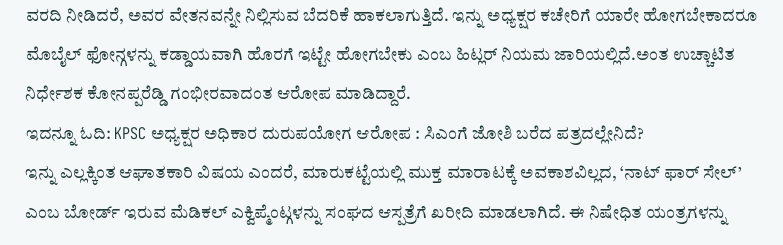ವರದಿ ನೀಡಿದರೆ, ಅವರ ವೇತನವನ್ನೇ ನಿಲ್ಲಿಸುವ ಬೆದರಿಕೆ ಹಾಕಲಾಗುತ್ತಿದೆ. ಇನ್ನು ಅಧ್ಯಕ್ಷರ ಕಚೇರಿಗೆ ಯಾರೇ ಹೋಗಬೇಕಾದರೂ ಮೊಬೈಲ್ ಫೋನ್ಗಳನ್ನು ಕಡ್ಡಾಯವಾಗಿ ಹೊರಗೆ ಇಟ್ಟೇ ಹೋಗಬೇಕು ಎಂಬ ಹಿಟ್ಲರ್ ನಿಯಮ ಜಾರಿಯಲ್ಲಿದೆ.ಅಂತ ಉಚ್ಚಾಟಿತ ನಿರ್ಧೇಶಕ ಕೋನಪ್ಪರೆಡ್ಡಿ ಗಂಭೀರವಾದಂತ ಆರೋಪ ಮಾಡಿದ್ದಾರೆ.
ಇದನ್ನೂ ಓದಿ: KPSC ಅಧ್ಯಕ್ಷರ ಅಧಿಕಾರ ದುರುಪಯೋಗ ಆರೋಪ : ಸಿಎಂಗೆ ಜೋಶಿ ಬರೆದ ಪತ್ರದಲ್ಲೇನಿದೆ?
ಇನ್ನು ಎಲ್ಲಕ್ಕಿಂತ ಆಘಾತಕಾರಿ ವಿಷಯ ಎಂದರೆ, ಮಾರುಕಟ್ಟೆಯಲ್ಲಿ ಮುಕ್ತ ಮಾರಾಟಕ್ಕೆ ಅವಕಾಶವಿಲ್ಲದ, ‘ನಾಟ್ ಫಾರ್ ಸೇಲ್’ ಎಂಬ ಬೋರ್ಡ್ ಇರುವ ಮೆಡಿಕಲ್ ಎಕ್ವಿಪ್ಮೆಂಟ್ಗಳನ್ನು ಸಂಘದ ಆಸ್ಪತ್ರೆಗೆ ಖರೀದಿ ಮಾಡಲಾಗಿದೆ. ಈ ನಿಷೇಧಿತ ಯಂತ್ರಗಳನ್ನು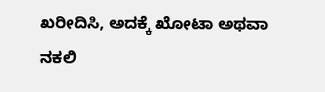ಖರೀದಿಸಿ, ಅದಕ್ಕೆ ಖೋಟಾ ಅಥವಾ ನಕಲಿ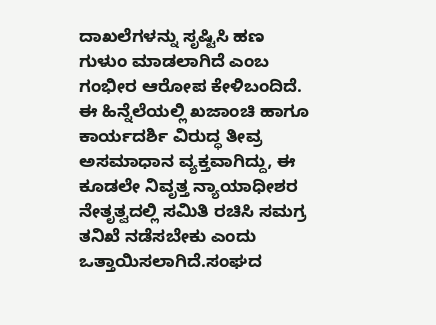ದಾಖಲೆಗಳನ್ನು ಸೃಷ್ಟಿಸಿ ಹಣ ಗುಳುಂ ಮಾಡಲಾಗಿದೆ ಎಂಬ ಗಂಭೀರ ಆರೋಪ ಕೇಳಿಬಂದಿದೆ. ಈ ಹಿನ್ನೆಲೆಯಲ್ಲಿ ಖಜಾಂಚಿ ಹಾಗೂ ಕಾರ್ಯದರ್ಶಿ ವಿರುದ್ಧ ತೀವ್ರ ಅಸಮಾಧಾನ ವ್ಯಕ್ತವಾಗಿದ್ದು, ಈ ಕೂಡಲೇ ನಿವೃತ್ತ ನ್ಯಾಯಾಧೀಶರ ನೇತೃತ್ವದಲ್ಲಿ ಸಮಿತಿ ರಚಿಸಿ ಸಮಗ್ರ ತನಿಖೆ ನಡೆಸಬೇಕು ಎಂದು ಒತ್ತಾಯಿಸಲಾಗಿದೆ.ಸಂಘದ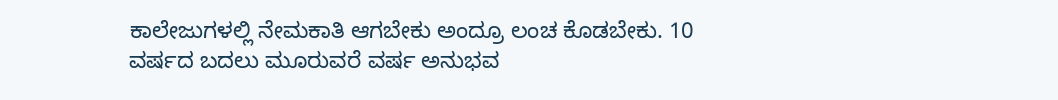ಕಾಲೇಜುಗಳಲ್ಲಿ ನೇಮಕಾತಿ ಆಗಬೇಕು ಅಂದ್ರೂ ಲಂಚ ಕೊಡಬೇಕು. 10 ವರ್ಷದ ಬದಲು ಮೂರುವರೆ ವರ್ಷ ಅನುಭವ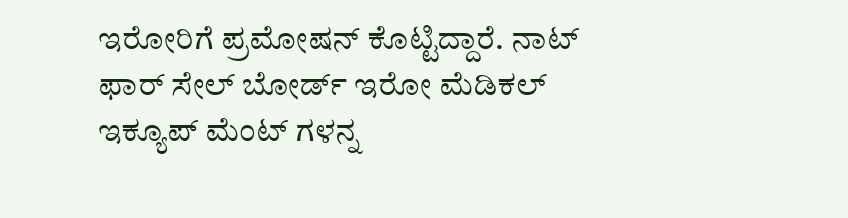ಇರೋರಿಗೆ ಪ್ರಮೋಷನ್ ಕೊಟ್ಟಿದ್ದಾರೆ. ನಾಟ್ ಫಾರ್ ಸೇಲ್ ಬೋರ್ಡ್ ಇರೋ ಮೆಡಿಕಲ್ ಇಕ್ಯೂಪ್ ಮೆಂಟ್ ಗಳನ್ನ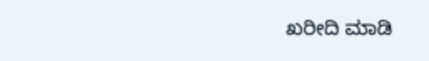ಖರೀದಿ ಮಾಡಿ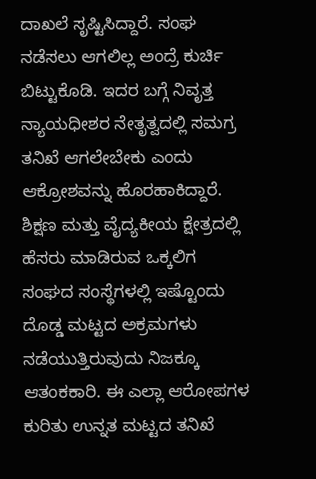ದಾಖಲೆ ಸೃಷ್ಟಿಸಿದ್ದಾರೆ. ಸಂಘ ನಡೆಸಲು ಆಗಲಿಲ್ಲ ಅಂದ್ರೆ ಕುರ್ಚಿ ಬಿಟ್ಟುಕೊಡಿ. ಇದರ ಬಗ್ಗೆ ನಿವೃತ್ತ ನ್ಯಾಯಧೀಶರ ನೇತೃತ್ವದಲ್ಲಿ ಸಮಗ್ರ ತನಿಖೆ ಆಗಲೇಬೇಕು ಎಂದು ಆಕ್ರೋಶವನ್ನು ಹೊರಹಾಕಿದ್ದಾರೆ.
ಶಿಕ್ಷಣ ಮತ್ತು ವೈದ್ಯಕೀಯ ಕ್ಷೇತ್ರದಲ್ಲಿ ಹೆಸರು ಮಾಡಿರುವ ಒಕ್ಕಲಿಗ ಸಂಘದ ಸಂಸ್ಥೆಗಳಲ್ಲಿ ಇಷ್ಟೊಂದು ದೊಡ್ಡ ಮಟ್ಟದ ಅಕ್ರಮಗಳು ನಡೆಯುತ್ತಿರುವುದು ನಿಜಕ್ಕೂ ಆತಂಕಕಾರಿ. ಈ ಎಲ್ಲಾ ಆರೋಪಗಳ ಕುರಿತು ಉನ್ನತ ಮಟ್ಟದ ತನಿಖೆ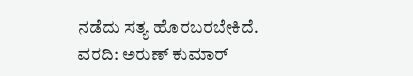ನಡೆದು ಸತ್ಯ ಹೊರಬರಬೇಕಿದೆ.
ವರದಿ: ಅರುಣ್ ಕುಮಾರ್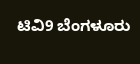ಟಿವಿ9 ಬೆಂಗಳೂರು